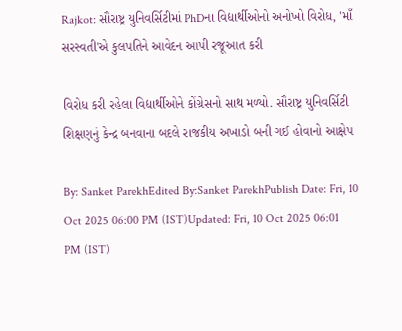Rajkot: સૌરાષ્ટ્ર યુનિવર્સિટીમાં PhDના વિદ્યાર્થીઓનો અનોખો વિરોધ, 'માઁ સરસ્વતી'એ કુલપતિને આવેદન આપી રજૂઆત કરી

વિરોધ કરી રહેલા વિદ્યાર્થીઓને કોંગ્રેસનો સાથ મળ્યો. સૌરાષ્ટ્ર યુનિવર્સિટી શિક્ષણનું કેન્દ્ર બનવાના બદલે રાજકીય અખાડો બની ગઈ હોવાનો આક્ષેપ

By: Sanket ParekhEdited By:Sanket ParekhPublish Date: Fri, 10 Oct 2025 06:00 PM (IST)Updated: Fri, 10 Oct 2025 06:01 PM (IST)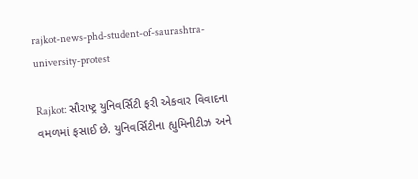rajkot-news-phd-student-of-saurashtra-university-protest

Rajkot: સૌરાષ્ટ્ર યુનિવર્સિટી ફરી એકવાર વિવાદના વમળમાં ફસાઈ છે. યુનિવર્સિટીના હ્યુમિનીટીઝ અને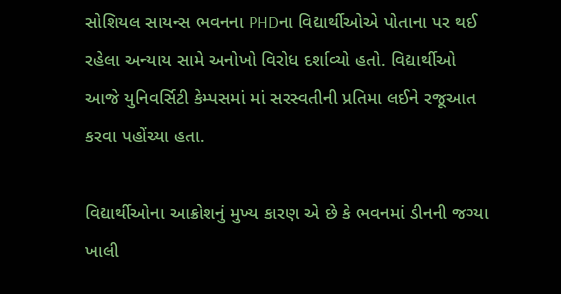સોશિયલ સાયન્સ ભવનના PHDના વિદ્યાર્થીઓએ પોતાના પર થઈ રહેલા અન્યાય સામે અનોખો વિરોધ દર્શાવ્યો હતો. વિદ્યાર્થીઓ આજે યુનિવર્સિટી કેમ્પસમાં માં સરસ્વતીની પ્રતિમા લઈને રજૂઆત કરવા પહોંચ્યા હતા.

વિદ્યાર્થીઓના આક્રોશનું મુખ્ય કારણ એ છે કે ભવનમાં ડીનની જગ્યા ખાલી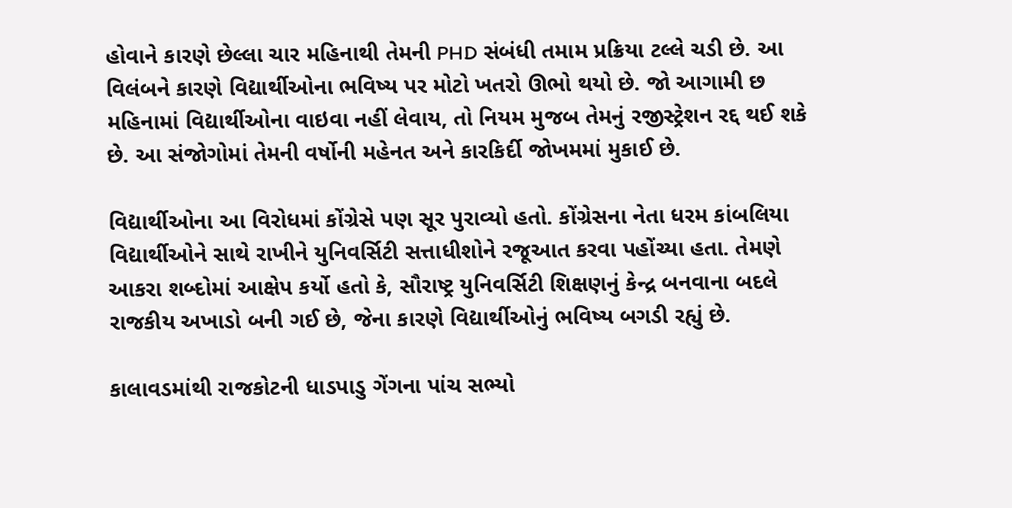હોવાને કારણે છેલ્લા ચાર મહિનાથી તેમની PHD સંબંધી તમામ પ્રક્રિયા ટલ્લે ચડી છે. આ વિલંબને કારણે વિદ્યાર્થીઓના ભવિષ્ય પર મોટો ખતરો ઊભો થયો છે. જો આગામી છ મહિનામાં વિદ્યાર્થીઓના વાઇવા નહીં લેવાય, તો નિયમ મુજબ તેમનું રજીસ્ટ્રેશન રદ્દ થઈ શકે છે. આ સંજોગોમાં તેમની વર્ષોની મહેનત અને કારકિર્દી જોખમમાં મુકાઈ છે.

વિદ્યાર્થીઓના આ વિરોધમાં કોંગ્રેસે પણ સૂર પુરાવ્યો હતો. કોંગ્રેસના નેતા ધરમ કાંબલિયા વિદ્યાર્થીઓને સાથે રાખીને યુનિવર્સિટી સત્તાધીશોને રજૂઆત કરવા પહોંચ્યા હતા. તેમણે આકરા શબ્દોમાં આક્ષેપ કર્યો હતો કે, સૌરાષ્ટ્ર યુનિવર્સિટી શિક્ષણનું કેન્દ્ર બનવાના બદલે રાજકીય અખાડો બની ગઈ છે, જેના કારણે વિદ્યાર્થીઓનું ભવિષ્ય બગડી રહ્યું છે.

કાલાવડમાંથી રાજકોટની ધાડપાડુ ગેંગના પાંચ સભ્યો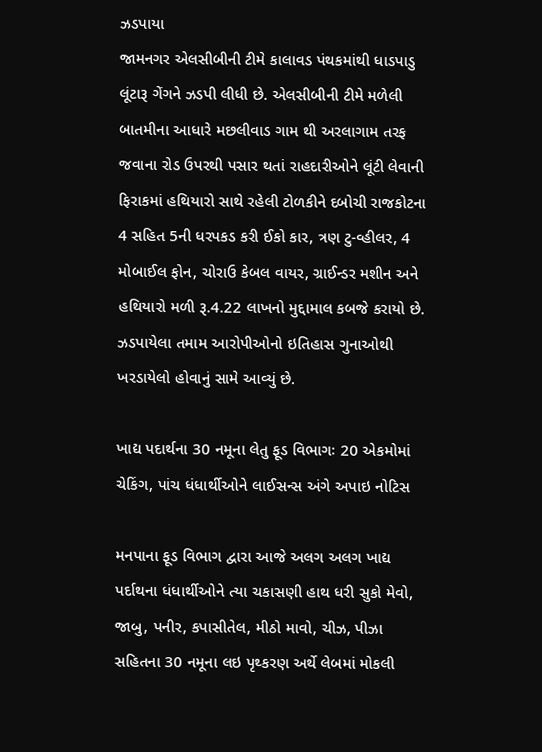ઝડપાયા
જામનગર એલસીબીની ટીમે કાલાવડ પંથકમાંથી ધાડપાડુ લૂંટારૂ ગેંગને ઝડપી લીધી છે. એલસીબીની ટીમે મળેલી બાતમીના આધારે મછલીવાડ ગામ થી અરલાગામ તરફ જવાના રોડ ઉપરથી પસાર થતાં રાહદારીઓને લૂંટી લેવાની ફિરાકમાં હથિયારો સાથે રહેલી ટોળકીને દબોચી રાજકોટના 4 સહિત 5ની ધરપકડ કરી ઈકો કાર, ત્રણ ટુ-વ્હીલર, 4 મોબાઈલ ફોન, ચોરાઉ કેબલ વાયર, ગ્રાઈન્ડર મશીન અને હથિયારો મળી રૂ.4.22 લાખનો મુદ્દામાલ કબજે કરાયો છે. ઝડપાયેલા તમામ આરોપીઓનો ઇતિહાસ ગુનાઓથી ખરડાયેલો હોવાનું સામે આવ્યું છે.

ખાદ્ય પદાર્થના 30 નમૂના લેતુ ફૂડ વિભાગઃ 20 એકમોમાં ચેકિંગ, પાંચ ધંધાર્થીઓને લાઈસન્સ અંગે અપાઇ નોટિસ

મનપાના ફૂડ વિભાગ દ્વારા આજે અલગ અલગ ખાદ્ય પર્દાથના ધંધાર્થીઓને ત્યા ચકાસણી હાથ ધરી સુકો મેવો, જાબુ, પનીર, કપાસીતેલ, મીઠો માવો, ચીઝ, પીઝા સહિતના 30 નમૂના લઇ પૃથ્કરણ અર્થે લેબમાં મોકલી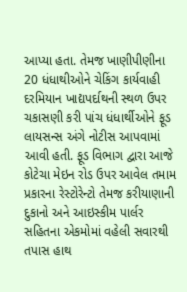આપ્યા હતા. તેમજ ખાણીપીણીના 20 ધંધાથીઓને ચેકિંગ કાર્યવાહી દરમિયાન ખાદ્યપર્દાથની સ્થળ ઉપર ચકાસણી કરી પાંચ ધંધાર્થીઓને ફૂડ લાયસન્સ અંગે નોટીસ આપવામાં આવી હતી. ફૂડ વિભાગ દ્વારા આજે કોટેચા મેઇન રોડ ઉપર આવેલ તમામ પ્રકારના રેસ્ટોરેન્ટો તેમજ કરીયાણાની દુકાનો અને આઇસ્કીમ પાર્લર સહિતના એકમોમાં વહેલી સવારથી તપાસ હાથ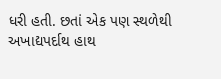ધરી હતી. છતાં એક પણ સ્થળેથી અખાદ્યપર્દાથ હાથ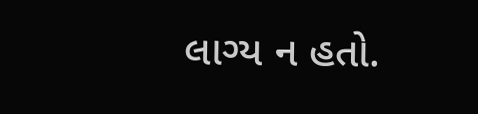લાગ્ય ન હતો.